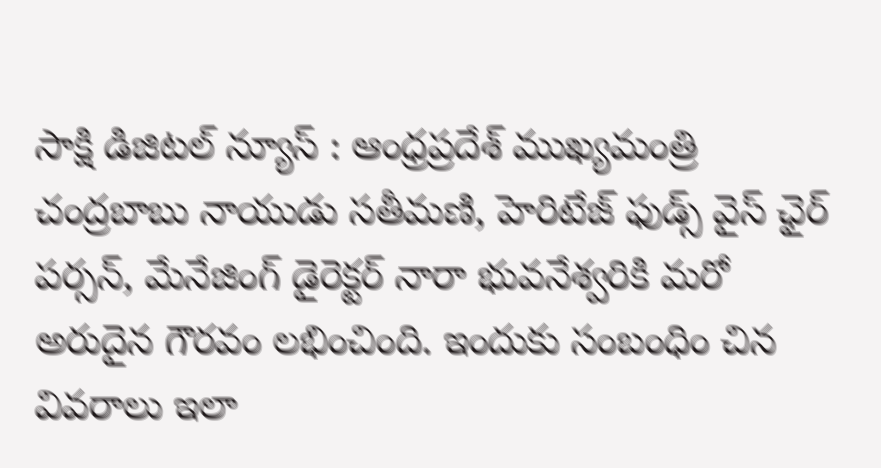సాక్షి డిజిటల్ న్యూస్ : ఆంధ్రప్రదేశ్ ముఖ్యమంత్రి చంద్రబాబు నాయుడు సతీమణి, హెరిటేజ్ ఫుడ్స్ వైస్ ఛైర్ పర్సన్, మేనేజింగ్ డైరెక్టర్ నారా భువనేశ్వరికి మరో అరుదైన గౌరవం లభించింది. ఇందుకు సంబంధిం చిన వివరాలు ఇలా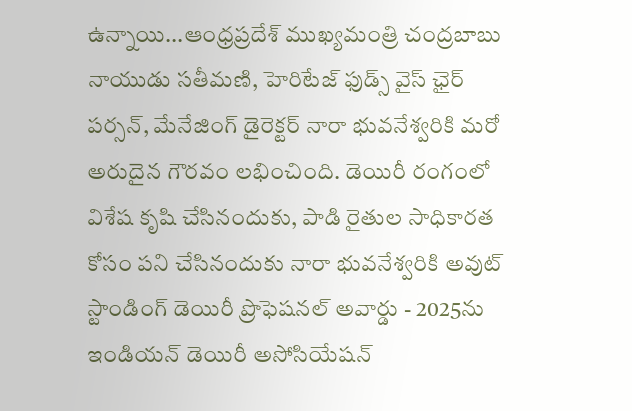ఉన్నాయి...ఆంధ్రప్రదేశ్ ముఖ్యమంత్రి చంద్రబాబు నాయుడు సతీమణి, హెరిటేజ్ ఫుడ్స్ వైస్ ఛైర్ పర్సన్, మేనేజింగ్ డైరెక్టర్ నారా భువనేశ్వరికి మరో అరుదైన గౌరవం లభించింది. డెయిరీ రంగంలో విశేష కృషి చేసినందుకు, పాడి రైతుల సాధికారత కోసం పని చేసినందుకు నారా భువనేశ్వరికి అవుట్ స్టాండింగ్ డెయిరీ ప్రొఫెషనల్ అవార్డు - 2025ను ఇండియన్ డెయిరీ అసోసియేషన్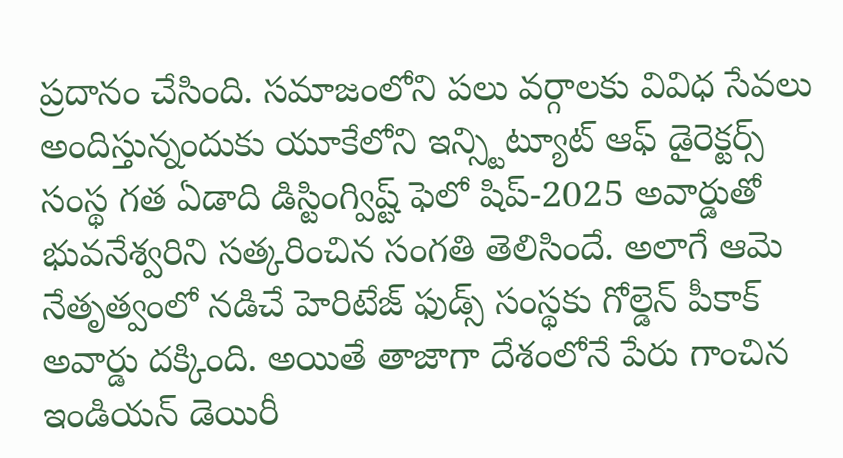ప్రదానం చేసింది. సమాజంలోని పలు వర్గాలకు వివిధ సేవలు అందిస్తున్నందుకు యూకేలోని ఇన్స్టిట్యూట్ ఆఫ్ డైరెక్టర్స్ సంస్థ గత ఏడాది డిస్టింగ్విష్ట్ ఫెలో షిప్-2025 అవార్డుతో భువనేశ్వరిని సత్కరించిన సంగతి తెలిసిందే. అలాగే ఆమె నేతృత్వంలో నడిచే హెరిటేజ్ ఫుడ్స్ సంస్థకు గోల్డెన్ పీకాక్ అవార్డు దక్కింది. అయితే తాజాగా దేశంలోనే పేరు గాంచిన ఇండియన్ డెయిరీ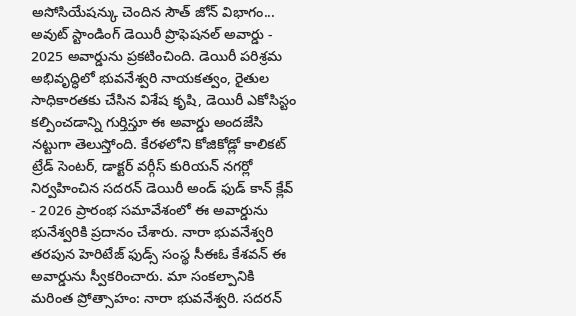అసోసియేషన్కు చెందిన సౌత్ జోన్ విభాగం... అవుట్ స్టాండింగ్ డెయిరీ ప్రొఫెషనల్ అవార్డు - 2025 అవార్డును ప్రకటించింది. డెయిరీ పరిశ్రమ అభివృద్ధిలో భువనేశ్వరి నాయకత్వం, రైతుల సాధికారతకు చేసిన విశేష కృషి, డెయిరీ ఎకోసిస్టం కల్పించడాన్ని గుర్తిస్తూ ఈ అవార్డు అందజేసి నట్టుగా తెలుస్తోంది. కేరళలోని కోజికోడ్లో కాలికట్ ట్రేడ్ సెంటర్, డాక్టర్ వర్గీస్ కురియన్ నగర్లో నిర్వహించిన సదరన్ డెయిరీ అండ్ ఫుడ్ కాన్ క్లేవ్ - 2026 ప్రారంభ సమావేశంలో ఈ అవార్డును భునేశ్వరికి ప్రదానం చేశారు. నారా భువనేశ్వరి తరపున హెరిటేజ్ ఫుడ్స్ సంస్థ సీఈఓ కేశవన్ ఈ అవార్డును స్వీకరించారు. మా సంకల్పానికి మరింత ప్రోత్సాహం: నారా భువనేశ్వరి. సదరన్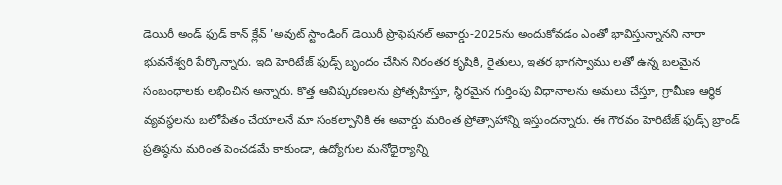డెయిరీ అండ్ ఫుడ్ కాన్ క్లేవ్ 'అవుట్ స్టాండింగ్ డెయిరీ ప్రొఫెషనల్ అవార్డు-2025ను అందుకోవడం ఎంతో భావిస్తున్నానని నారా భువనేశ్వరి పేర్కొన్నారు. ఇది హెరిటేజ్ ఫుడ్స్ బృందం చేసిన నిరంతర కృషికి, రైతులు, ఇతర భాగస్వాము లతో ఉన్న బలమైన సంబంధాలకు లభించిన అన్నారు. కొత్త ఆవిష్కరణలను ప్రోత్సహిస్తూ, స్థిరమైన గుర్తింపు విధానాలను అమలు చేస్తూ, గ్రామీణ ఆర్థిక వ్యవస్థలను బలోపేతం చేయాలనే మా సంకల్పానికి ఈ అవార్డు మరింత ప్రోత్సాహాన్ని ఇస్తుందన్నారు. ఈ గౌరవం హెరిటేజ్ ఫుడ్స్ బ్రాండ్ ప్రతిష్ఠను మరింత పెంచడమే కాకుండా, ఉద్యోగుల మనోధైర్యాన్ని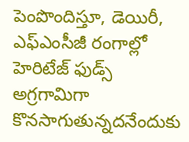పెంపొందిస్తూ, డెయిరీ, ఎఫ్ఎంసీజీ రంగాల్లో హెరిటేజ్ ఫుడ్స్ అగ్రగామిగా కొనసాగుతున్నదనేందుకు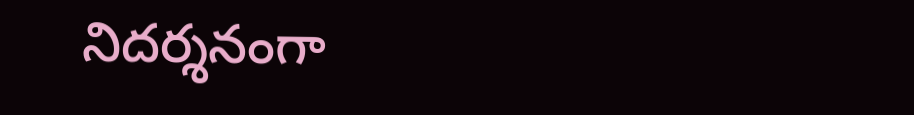నిదర్శనంగా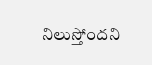నిలుస్తోందని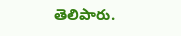తెలిపారు.